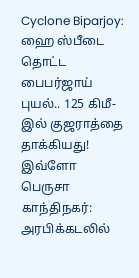Cyclone Biparjoy: ஹை ஸ்பீடை தொட்ட பைபர்ஜாய் புயல்.. 125 கிமீ-இல் குஜராத்தை தாக்கியது! இவ்ளோ பெருசா
காந்திநகர்: அரபிக்கடலில்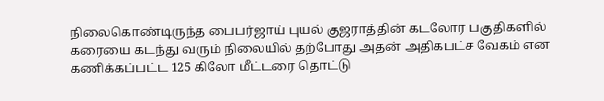நிலைகொண்டிருந்த பைபர்ஜாய் புயல் குஜராத்தின் கடலோர பகுதிகளில் கரையை கடந்து வரும் நிலையில் தற்போது அதன் அதிகபட்ச வேகம் என கணிக்கப்பட்ட 125 கிலோ மீட்டரை தொட்டு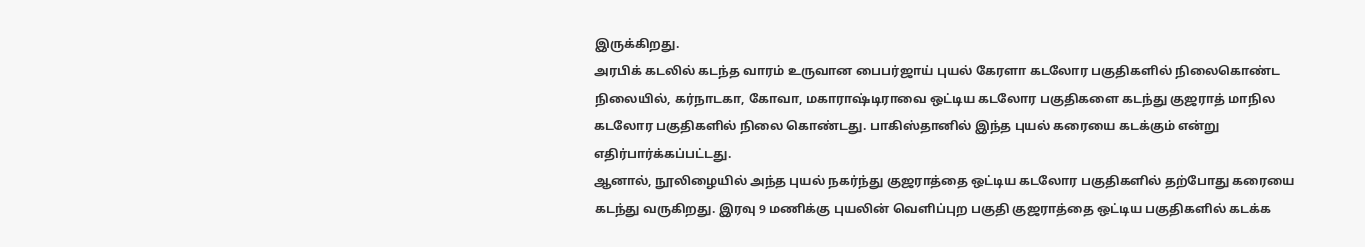இருக்கிறது.
அரபிக் கடலில் கடந்த வாரம் உருவான பைபர்ஜாய் புயல் கேரளா கடலோர பகுதிகளில் நிலைகொண்ட நிலையில், கர்நாடகா, கோவா, மகாராஷ்டிராவை ஒட்டிய கடலோர பகுதிகளை கடந்து குஜராத் மாநில கடலோர பகுதிகளில் நிலை கொண்டது. பாகிஸ்தானில் இந்த புயல் கரையை கடக்கும் என்று எதிர்பார்க்கப்பட்டது.
ஆனால், நூலிழையில் அந்த புயல் நகர்ந்து குஜராத்தை ஒட்டிய கடலோர பகுதிகளில் தற்போது கரையை கடந்து வருகிறது. இரவு 9 மணிக்கு புயலின் வெளிப்புற பகுதி குஜராத்தை ஒட்டிய பகுதிகளில் கடக்க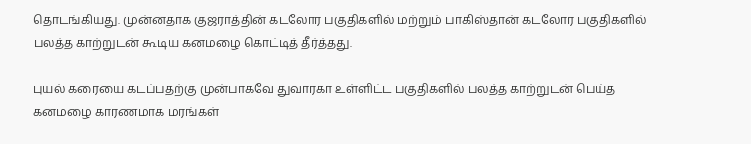தொடங்கியது. முன்னதாக குஜராத்தின் கடலோர பகுதிகளில் மற்றும் பாகிஸ்தான் கடலோர பகுதிகளில் பலத்த காற்றுடன் கூடிய கனமழை கொட்டித் தீர்த்தது.

புயல் கரையை கடப்பதற்கு முன்பாகவே துவாரகா உள்ளிட்ட பகுதிகளில் பலத்த காற்றுடன் பெய்த கனமழை காரணமாக மரங்கள்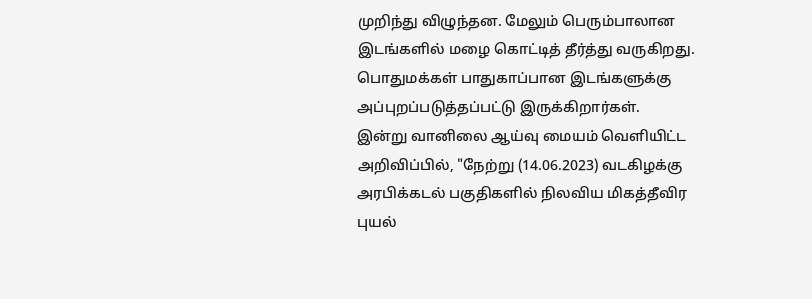முறிந்து விழுந்தன. மேலும் பெரும்பாலான இடங்களில் மழை கொட்டித் தீர்த்து வருகிறது. பொதுமக்கள் பாதுகாப்பான இடங்களுக்கு அப்புறப்படுத்தப்பட்டு இருக்கிறார்கள்.
இன்று வானிலை ஆய்வு மையம் வெளியிட்ட அறிவிப்பில், "நேற்று (14.06.2023) வடகிழக்கு அரபிக்கடல் பகுதிகளில் நிலவிய மிகத்தீவிர புயல்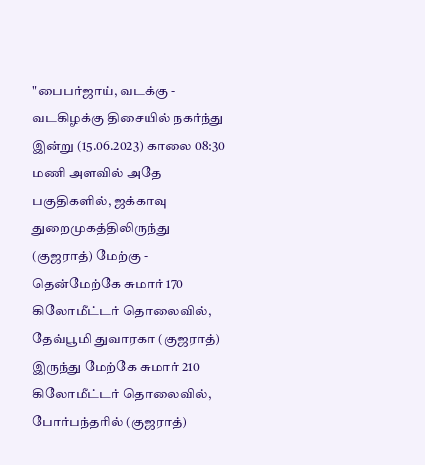"பைபர்ஜாய், வடக்கு - வடகிழக்கு திசையில் நகர்ந்து இன்று (15.06.2023) காலை 08:30 மணி அளவில் அதே பகுதிகளில், ஜக்காவு துறைமுகத்திலிருந்து (குஜராத்) மேற்கு - தென்மேற்கே சுமார் 170 கிலோமீட்டர் தொலைவில், தேவ்பூமி துவாரகா (குஜராத்) இருந்து மேற்கே சுமார் 210 கிலோமீட்டர் தொலைவில், போர்பந்தரில் (குஜராத்)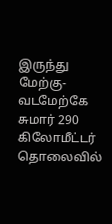இருந்து மேற்கு-வடமேற்கே சுமார் 290 கிலோமீட்டர் தொலைவில்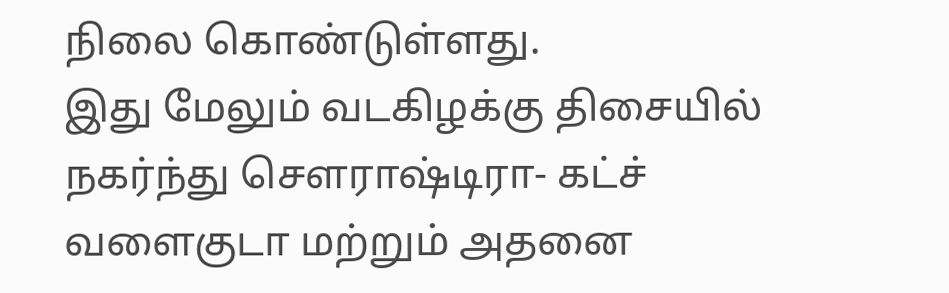நிலை கொண்டுள்ளது.
இது மேலும் வடகிழக்கு திசையில் நகர்ந்து சௌராஷ்டிரா- கட்ச் வளைகுடா மற்றும் அதனை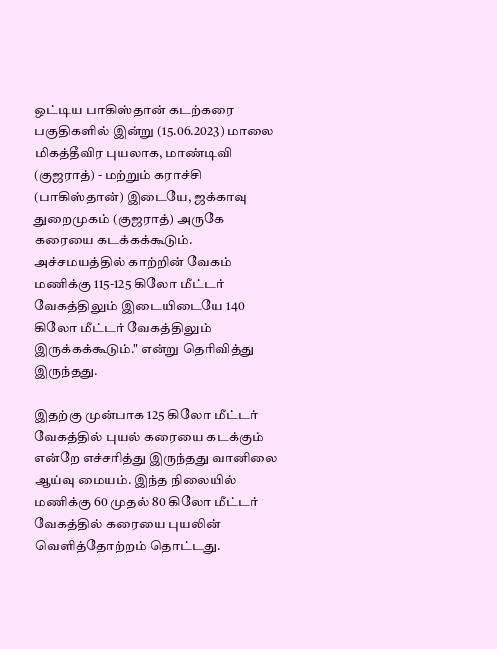ஒட்டிய பாகிஸ்தான் கடற்கரை பகுதிகளில் இன்று (15.06.2023) மாலை மிகத்தீவிர புயலாக, மாண்டிவி (குஜராத்) - மற்றும் கராச்சி (பாகிஸ்தான்) இடையே, ஜக்காவு துறைமுகம் (குஜராத்) அருகே கரையை கடக்கக்கூடும். அச்சமயத்தில் காற்றின் வேகம் மணிக்கு 115-125 கிலோ மீட்டர் வேகத்திலும் இடையிடையே 140 கிலோ மீட்டர் வேகத்திலும் இருக்கக்கூடும்." என்று தெரிவித்து இருந்தது.

இதற்கு முன்பாக 125 கிலோ மீட்டர் வேகத்தில் புயல் கரையை கடக்கும் என்றே எச்சரித்து இருந்தது வானிலை ஆய்வு மையம். இந்த நிலையில் மணிக்கு 60 முதல் 80 கிலோ மீட்டர் வேகத்தில் கரையை புயலின் வெளித்தோற்றம் தொட்டது.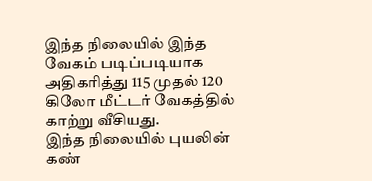இந்த நிலையில் இந்த வேகம் படிப்படியாக அதிகரித்து 115 முதல் 120 கிலோ மீட்டர் வேகத்தில் காற்று வீசியது.
இந்த நிலையில் புயலின் கண்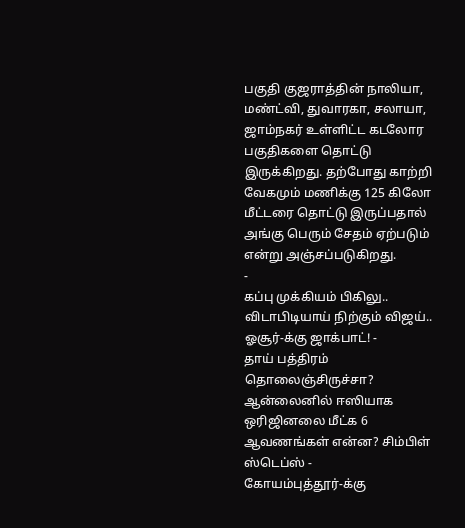பகுதி குஜராத்தின் நாலியா, மண்ட்வி, துவாரகா, சலாயா, ஜாம்நகர் உள்ளிட்ட கடலோர பகுதிகளை தொட்டு இருக்கிறது. தற்போது காற்றி வேகமும் மணிக்கு 125 கிலோ மீட்டரை தொட்டு இருப்பதால் அங்கு பெரும் சேதம் ஏற்படும் என்று அஞ்சப்படுகிறது.
-
கப்பு முக்கியம் பிகிலு.. விடாபிடியாய் நிற்கும் விஜய்.. ஓசூர்-க்கு ஜாக்பாட்! -
தாய் பத்திரம் தொலைஞ்சிருச்சா? ஆன்லைனில் ஈஸியாக ஒரிஜினலை மீட்க 6 ஆவணங்கள் என்ன? சிம்பிள் ஸ்டெப்ஸ் -
கோயம்புத்தூர்-க்கு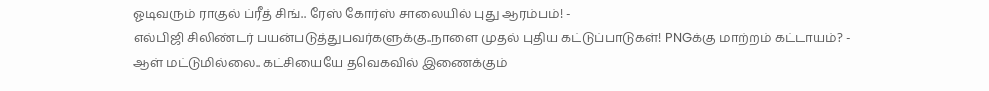ஓடிவரும் ராகுல் ப்ரீத் சிங்.. ரேஸ் கோர்ஸ் சாலையில் புது ஆரம்பம்! -
எல்பிஜி சிலிண்டர் பயன்படுத்துபவர்களுக்கு..நாளை முதல் புதிய கட்டுப்பாடுகள்! PNGக்கு மாற்றம் கட்டாயம்? -
ஆள் மட்டுமில்லை.. கட்சியையே தவெகவில் இணைக்கும்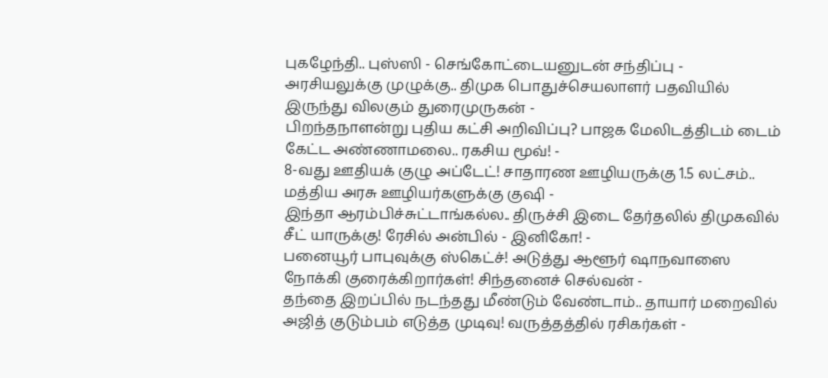புகழேந்தி.. புஸ்ஸி - செங்கோட்டையனுடன் சந்திப்பு -
அரசியலுக்கு முழுக்கு.. திமுக பொதுச்செயலாளர் பதவியில் இருந்து விலகும் துரைமுருகன் -
பிறந்தநாளன்று புதிய கட்சி அறிவிப்பு? பாஜக மேலிடத்திடம் டைம் கேட்ட அண்ணாமலை.. ரகசிய மூவ்! -
8-வது ஊதியக் குழு அப்டேட்! சாதாரண ஊழியருக்கு 1.5 லட்சம்.. மத்திய அரசு ஊழியர்களுக்கு குஷி -
இந்தா ஆரம்பிச்சுட்டாங்கல்ல.. திருச்சி இடை தேர்தலில் திமுகவில் சீட் யாருக்கு! ரேசில் அன்பில் - இனிகோ! -
பனையூர் பாபுவுக்கு ஸ்கெட்ச்! அடுத்து ஆளூர் ஷாநவாஸை நோக்கி குரைக்கிறார்கள்! சிந்தனைச் செல்வன் -
தந்தை இறப்பில் நடந்தது மீண்டும் வேண்டாம்.. தாயார் மறைவில் அஜித் குடும்பம் எடுத்த முடிவு! வருத்தத்தில் ரசிகர்கள் -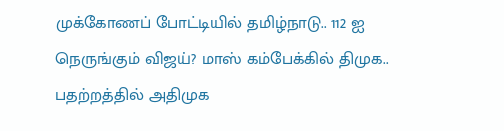முக்கோணப் போட்டியில் தமிழ்நாடு.. 112 ஐ நெருங்கும் விஜய்? மாஸ் கம்பேக்கில் திமுக.. பதற்றத்தில் அதிமுக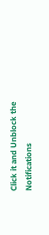Click it and Unblock the Notifications